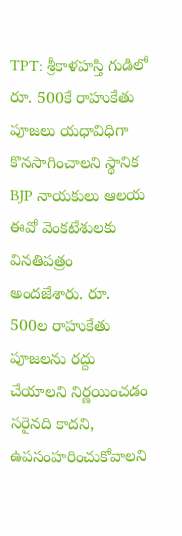TPT: శ్రీకాళహస్తి గుడిలో రూ. 500కే రాహుకేతు పూజలు యధావిధిగా కొనసాగించాలని స్థానిక BJP నాయకులు ఆలయ ఈవో వెంకటేశులకు వినతిపత్రం అందజేశారు. రూ. 500ల రాహుకేతు పూజలను రద్దు చేయాలని నిర్ణయించడం సరైనది కాదని, ఉపసంహరించుకోవాలని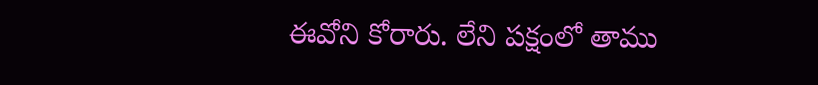ఈవోని కోరారు. లేని పక్షంలో తాము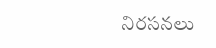నిరసనలు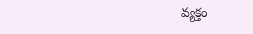వ్యక్తం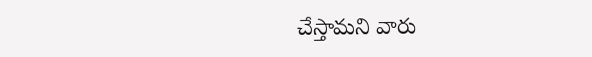చేస్తామని వారు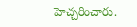హెచ్చరించారు.